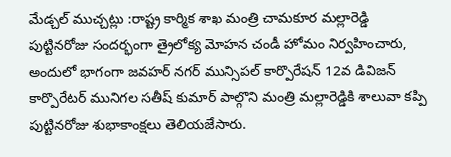మేడ్చల్ ముచ్చట్లు :రాష్ట్ర కార్మిక శాఖ మంత్రి చామకూర మల్లారెడ్డి పుట్టినరోజు సందర్భంగా త్రైలోక్య మోహన చండీ హోమం నిర్వహించారు, అందులో భాగంగా జవహర్ నగర్ మున్సిపల్ కార్పొరేషన్ 12వ డివిజన్ కార్పొరేటర్ మునిగల సతీష్ కుమార్ పాల్గొని మంత్రి మల్లారెడ్డికి శాలువా కప్పి పుట్టినరోజు శుభాకాంక్షలు తెలియజేసారు.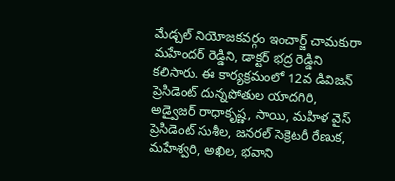మేడ్చల్ నియోజకవర్గం ఇంచార్జ్ చామకురా మహేందర్ రెడ్డిని, డాక్టర్ భద్ర రెడ్డిని కలిసారు. ఈ కార్యక్రమంలో 12వ డివిజన్ ప్రెసిడెంట్ దున్నపోతుల యాదగిరి, అడ్వైజర్ రాధాకృష్ణ, సాయి, మహిళ వైస్ ప్రెసిడెంట్ సుశీల, జనరల్ సెక్రెటరీ రేణుక, మహేశ్వరి, అఖిల, భవాని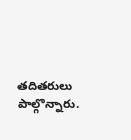తదితరులు పాల్గొన్నారు.